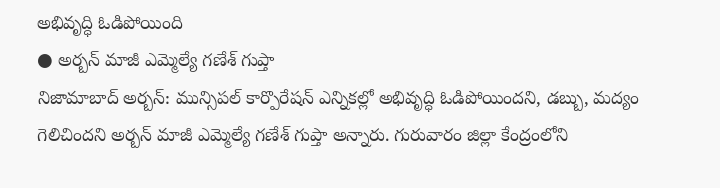అభివృద్ధి ఓడిపోయింది
● అర్బన్ మాజీ ఎమ్మెల్యే గణేశ్ గుప్తా
నిజామాబాద్ అర్బన్: మున్సిపల్ కార్పొరేషన్ ఎన్నికల్లో అభివృద్ధి ఓడిపోయిందని, డబ్బు, మద్యం గెలిచిందని అర్బన్ మాజీ ఎమ్మెల్యే గణేశ్ గుప్తా అన్నారు. గురువారం జిల్లా కేంద్రంలోని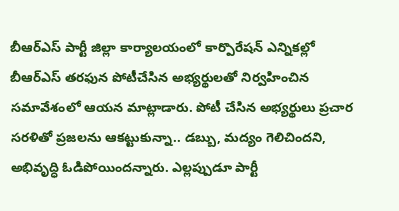బీఆర్ఎస్ పార్టీ జిల్లా కార్యాలయంలో కార్పొరేషన్ ఎన్నికల్లో బీఆర్ఎస్ తరఫున పోటీచేసిన అభ్యర్థులతో నిర్వహించిన సమావేశంలో ఆయన మాట్లాడారు. పోటీ చేసిన అభ్యర్థులు ప్రచార సరళితో ప్రజలను ఆకట్టుకున్నా.. డబ్బు, మద్యం గెలిచిందని, అభివృద్ధి ఓడిపోయిందన్నారు. ఎల్లప్పుడూ పార్టీ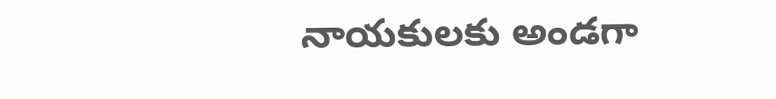నాయకులకు అండగా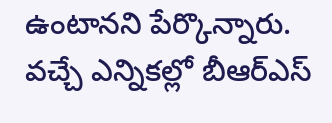ఉంటానని పేర్కొన్నారు. వచ్చే ఎన్నికల్లో బీఆర్ఎస్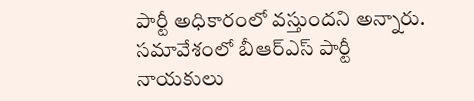పార్టీ అధికారంలో వస్తుందని అన్నారు. సమావేశంలో బీఆర్ఎస్ పార్టీ నాయకులు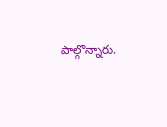పాల్గొన్నారు.